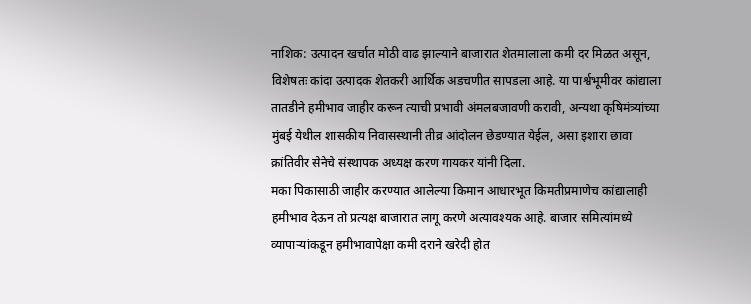नाशिक: उत्पादन खर्चात मोठी वाढ झाल्याने बाजारात शेतमालाला कमी दर मिळत असून, विशेषतः कांदा उत्पादक शेतकरी आर्थिक अडचणीत सापडला आहे. या पार्श्वभूमीवर कांद्याला तातडीने हमीभाव जाहीर करून त्याची प्रभावी अंमलबजावणी करावी, अन्यथा कृषिमंत्र्यांच्या मुंबई येथील शासकीय निवासस्थानी तीव्र आंदोलन छेडण्यात येईल, असा इशारा छावा क्रांतिवीर सेनेचे संस्थापक अध्यक्ष करण गायकर यांनी दिला.
मका पिकासाठी जाहीर करण्यात आलेल्या किमान आधारभूत किमतीप्रमाणेच कांद्यालाही हमीभाव देऊन तो प्रत्यक्ष बाजारात लागू करणे अत्यावश्यक आहे. बाजार समित्यांमध्ये व्यापाऱ्यांकडून हमीभावापेक्षा कमी दराने खरेदी होत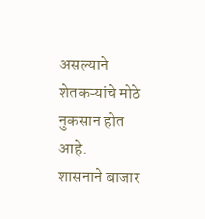असल्याने शेतकऱ्यांचे मोठे नुकसान होत आहे.
शासनाने बाजार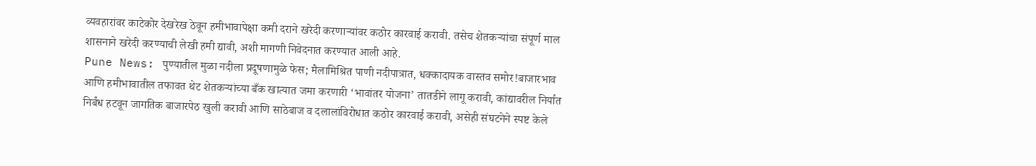व्यवहारांवर काटेकोर देखरेख ठेवून हमीभावापेक्षा कमी दराने खरेदी करणाऱ्यांवर कठोर कारवाई करावी. तसेच शेतकऱ्यांचा संपूर्ण माल शासनाने खरेदी करण्याची लेखी हमी द्यावी, अशी मागणी निवेदनात करण्यात आली आहे.
Pune News: पुण्यातील मुळा नदीला प्रदूषणामुळे फेस; मैलामिश्रित पाणी नदीपात्रात, धक्कादायक वास्तव समोर!बाजारभाव आणि हमीभावातील तफावत थेट शेतकऱ्यांच्या बँक खात्यात जमा करणारी ‘भावांतर योजना’ तातडीने लागू करावी, कांद्यावरील निर्यात निर्बंध हटवून जागतिक बाजारपेठ खुली करावी आणि साठेबाज व दलालांविरोधात कठोर कारवाई करावी, असेही संघटनेने स्पष्ट केले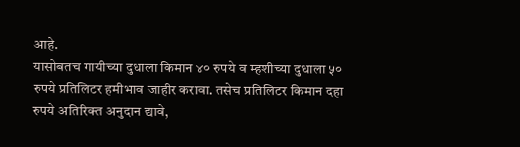आहे.
यासोबतच गायीच्या दुधाला किमान ४० रुपये व म्हशीच्या दुधाला ५० रुपये प्रतिलिटर हमीभाव जाहीर करावा. तसेच प्रतिलिटर किमान दहा रुपये अतिरिक्त अनुदान द्यावे,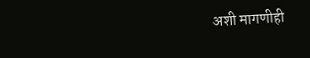अशी मागणीही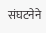संघटनेने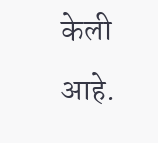केली आहे.